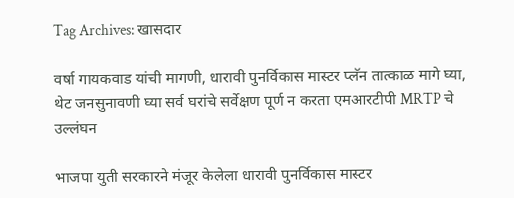Tag Archives: खासदार

वर्षा गायकवाड यांची मागणी, धारावी पुनर्विकास मास्टर प्लॅन तात्काळ मागे घ्या, थेट जनसुनावणी घ्या सर्व घरांचे सर्वेक्षण पूर्ण न करता एमआरटीपी MRTP चे उल्लंघन

भाजपा युती सरकारने मंजूर केलेला धारावी पुनर्विकास मास्टर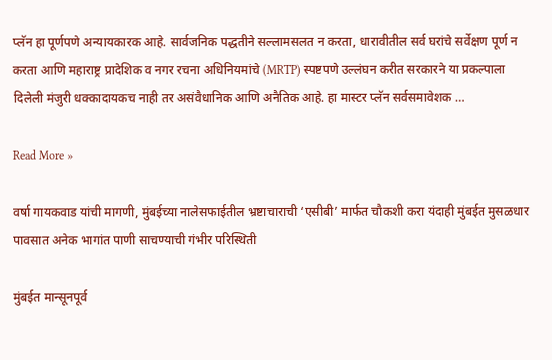प्लॅन हा पूर्णपणे अन्यायकारक आहे. सार्वजनिक पद्धतीने सल्लामसलत न करता, धारावीतील सर्व घरांचे सर्वेक्षण पूर्ण न करता आणि महाराष्ट्र प्रादेशिक व नगर रचना अधिनियमांचे (MRTP) स्पष्टपणे उल्लंघन करीत सरकारने या प्रकल्पाला दिलेली मंजुरी धक्कादायकच नाही तर असंवैधानिक आणि अनैतिक आहे. हा मास्टर प्लॅन सर्वसमावेशक …

Read More »

वर्षा गायकवाड यांची मागणी, मुंबईच्या नालेसफाईतील भ्रष्टाचाराची ‘एसीबी’ मार्फत चौकशी करा यंदाही मुंबईत मुसळधार पावसात अनेक भागांत पाणी साचण्याची गंभीर परिस्थिती

मुंबईत मान्सूनपूर्व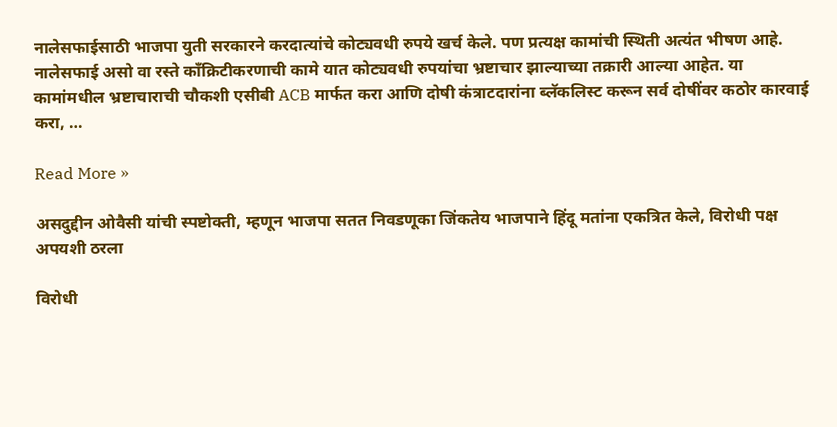नालेसफाईसाठी भाजपा युती सरकारने करदात्यांचे कोट्यवधी रुपये खर्च केले. पण प्रत्यक्ष कामांची स्थिती अत्यंत भीषण आहे. नालेसफाई असो वा रस्ते काँक्रिटीकरणाची कामे यात कोट्यवधी रुपयांचा भ्रष्टाचार झाल्याच्या तक्रारी आल्या आहेत. या कामांमधील भ्रष्टाचाराची चौकशी एसीबी ACB मार्फत करा आणि दोषी कंत्राटदारांना ब्लॅकलिस्ट करून सर्व दोषींवर कठोर कारवाई करा, …

Read More »

असदुद्दीन ओवैसी यांची स्पष्टोक्ती, म्हणून भाजपा सतत निवडणूका जिंकतेय भाजपाने हिंदू मतांना एकत्रित केले, विरोधी पक्ष अपयशी ठरला

विरोधी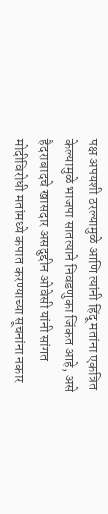पक्ष अपयशी ठरल्यामुळे आणि त्यांनी हिंदू मतांना एकत्रित केल्यामुळे भाजपा सातत्याने निवडणुका जिंकत आहे, असे हैदराबादचे खासदार असदुद्दीन ओवेसी यांनी सांगत मोदीविरोधी मतांमध्ये कपात करण्याच्या सूचनांना नकार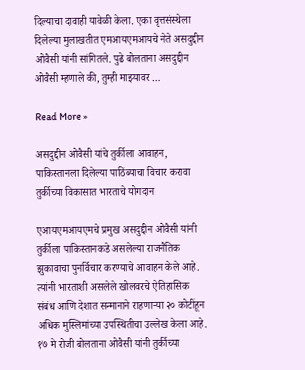दिल्याचा दावाही यावेळी केला. एका वृत्तसंस्थेला दिलेल्या मुलाखतीत एमआयएमआयचे नेते असदुद्दीन ओवैसी यांनी सांगितले. पुढे बोलताना असदुद्दीन ओवैसी म्हणाले की, तुम्ही माझ्यावर …

Read More »

असदुद्दीन ओवैसी यांचे तुर्कीला आवाहन, पाकिस्तानला दिलेल्या पाठिंब्याचा विचार करावा तुर्कीच्या विकासात भारताचे योगदान

एआयएमआयएमचे प्रमुख असदुद्दीन ओवैसी यांनी तुर्कीला पाकिस्तानकडे असलेल्या राजनैतिक झुकावाचा पुनर्विचार करण्याचे आवाहन केले आहे. त्यांनी भारताशी असलेले खोलवरचे ऐतिहासिक संबंध आणि देशात सन्मानाने राहणाऱ्या २० कोटींहून अधिक मुस्लिमांच्या उपस्थितीचा उल्लेख केला आहे. १७ मे रोजी बोलताना ओवैसी यांनी तुर्कीच्या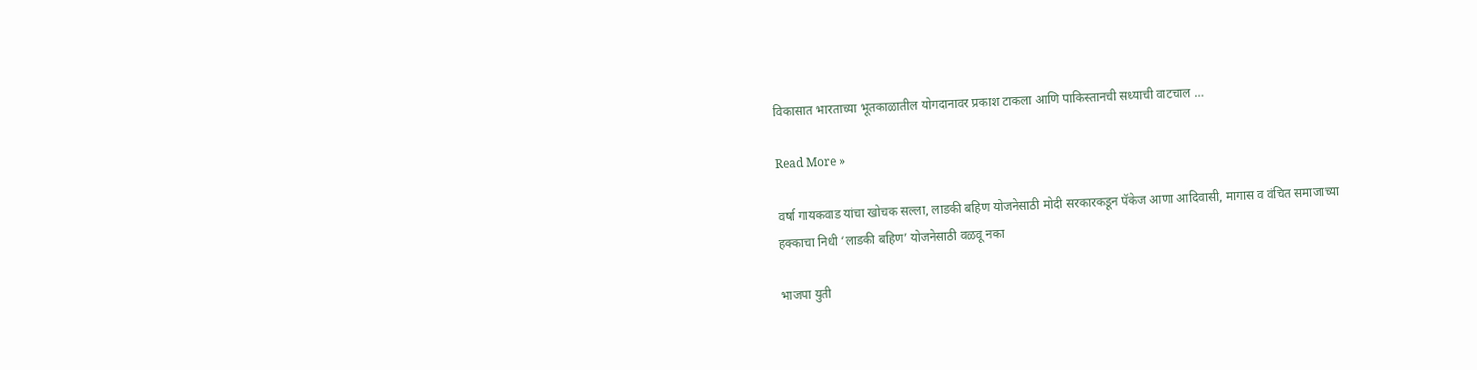विकासात भारताच्या भूतकाळातील योगदानावर प्रकाश टाकला आणि पाकिस्तानची सध्याची वाटचाल …

Read More »

वर्षा गायकवाड यांचा खोचक सल्ला, लाडकी बहिण योजनेसाठी मोदी सरकारकडून पॅकेज आणा आदिवासी, मागास व वंचित समाजाच्या हक्काचा निधी ‘लाडकी बहिण’ योजनेसाठी वळवू नका

भाजपा युती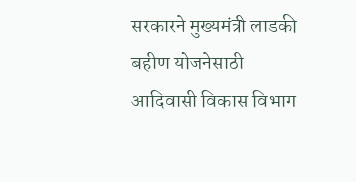सरकारने मुख्यमंत्री लाडकी बहीण योजनेसाठी आदिवासी विकास विभाग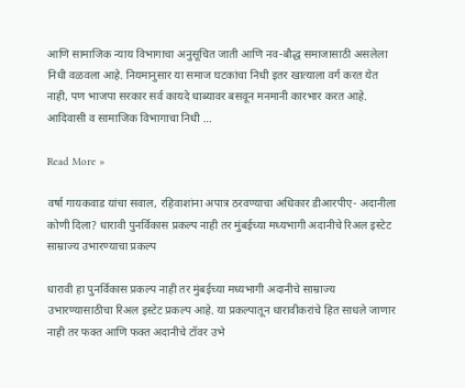आणि सामाजिक न्याय विभागाचा अनुसूचित जाती आणि नव-बौद्ध समाजासाठी असलेला निधी वळवला आहे. नियमानुसार या समाज घटकांचा निधी इतर खात्याला वर्ग करत येत नाही, पण भाजपा सरकार सर्व कायदे धाब्यावर बसवून मनमानी कारभार करत आहे. आदिवासी व सामाजिक विभागाचा निधी …

Read More »

वर्षा गायकवाड यांचा सवाल, रहिवाशांना अपात्र ठरवण्याचा अधिकार डीआरपीए- अदानीला कोणी दिला? धारावी पुनर्विकास प्रकल्प नाही तर मुंबईच्या मध्यभागी अदानीचे रिअल इस्टेट साम्राज्य उभारण्याचा प्रकल्प

धारावी हा पुनर्विकास प्रकल्प नाही तर मुंबईच्या मध्यभागी अदानीचे साम्राज्य उभारण्यासाठीचा रिअल इस्टेट प्रकल्प आहे. या प्रकल्पातून धारावीकरांचे हित साधले जाणार नाही तर फक्त आणि फक्त अदानीचे टॉवर उभे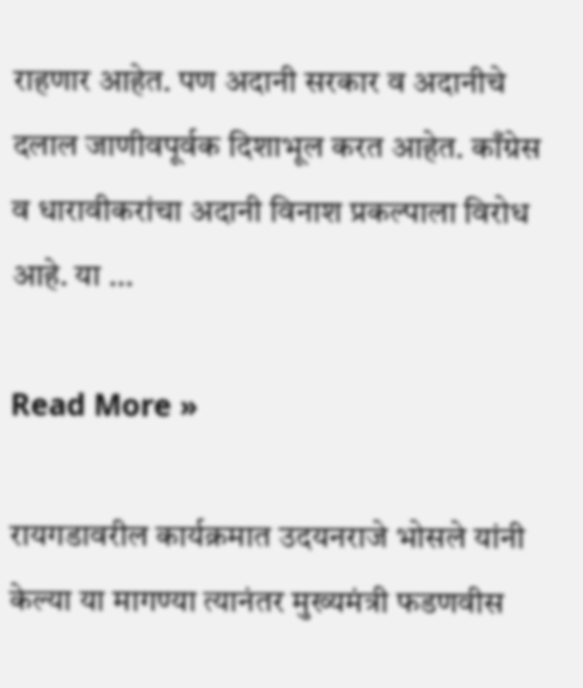राहणार आहेत. पण अदानी सरकार व अदानीचे दलाल जाणीवपूर्वक दिशाभूल करत आहेत. काँग्रेस व धारावीकरांचा अदानी विनाश प्रकल्पाला विरोध आहे. या …

Read More »

रायगडावरील कार्यक्रमात उदयनराजे भोसले यांनी केल्या या मागण्या त्यानंतर मुख्यमंत्री फडणवीस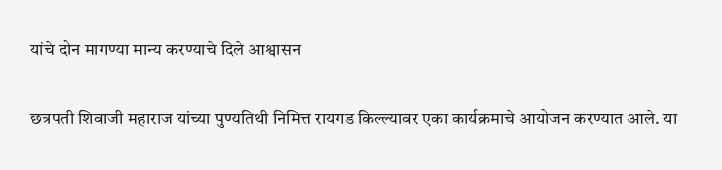यांचे दोन मागण्या मान्य करण्याचे दिले आश्वासन

छत्रपती शिवाजी महाराज यांच्या पुण्यतिथी निमित्त रायगड किल्ल्यावर एका कार्यक्रमाचे आयोजन करण्यात आले. या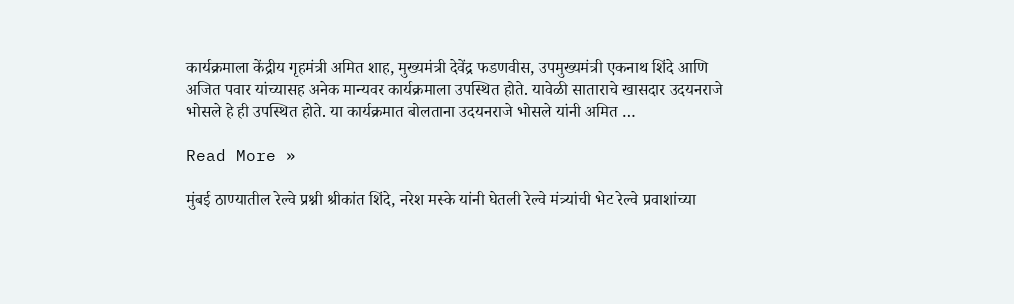कार्यक्रमाला केंद्रीय गृहमंत्री अमित शाह, मुख्यमंत्री देवेंद्र फडणवीस, उपमुख्यमंत्री एकनाथ शिंदे आणि अजित पवार यांच्यासह अनेक मान्यवर कार्यक्रमाला उपस्थित होते. यावेळी साताराचे खासदार उदयनराजे भोसले हे ही उपस्थित होते. या कार्यक्रमात बोलताना उदयनराजे भोसले यांनी अमित …

Read More »

मुंबई ठाण्यातील रेल्वे प्रश्नी श्रीकांत शिंदे, नरेश मस्के यांनी घेतली रेल्वे मंत्र्यांची भेट रेल्वे प्रवाशांच्या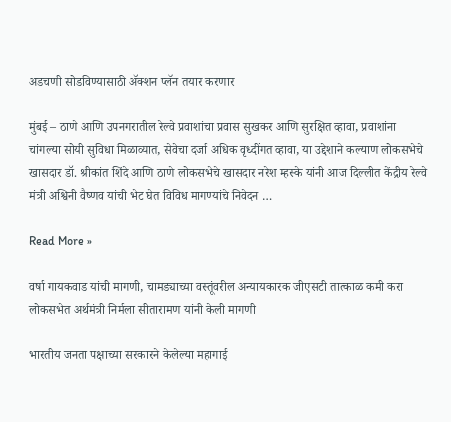अडचणी सोडविण्यासाठी ॲक्शन प्लॅन तयार करणार

मुंबई – ठाणे आणि उपनगरातील रेल्वे प्रवाशांचा प्रवास सुखकर आणि सुरक्षित व्हावा, प्रवाशांना चांगल्या सोयी सुविधा मिळाव्यात, सेवेचा दर्जा अधिक वृध्दींगत व्हावा, या उद्देशाने कल्याण लोकसभेचे खासदार डॉ. श्रीकांत शिंदे आणि ठाणे लोकसभेचे खासदार नरेश म्हस्के यांनी आज दिल्लीत केंद्रीय रेल्वे मंत्री अश्विनी वैष्णव यांची भेट घेत विविध मागण्यांचे निवेदन …

Read More »

वर्षा गायकवाड यांची मागणी, चामड्याच्या वस्तूंवरील अन्यायकारक जीएसटी तात्काळ कमी करा लोकसभेत अर्थमंत्री निर्मला सीतारामण यांनी केली मागणी

भारतीय जनता पक्षाच्या सरकारने केलेल्या महागाई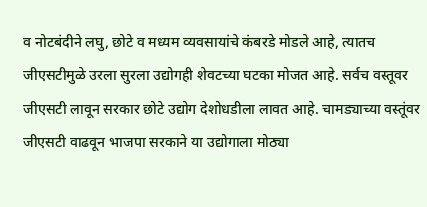व नोटबंदीने लघु, छोटे व मध्यम व्यवसायांचे कंबरडे मोडले आहे, त्यातच जीएसटीमुळे उरला सुरला उद्योगही शेवटच्या घटका मोजत आहे. सर्वच वस्तूवर जीएसटी लावून सरकार छोटे उद्योग देशोधडीला लावत आहे. चामड्याच्या वस्तूंवर जीएसटी वाढवून भाजपा सरकाने या उद्योगाला मोठ्या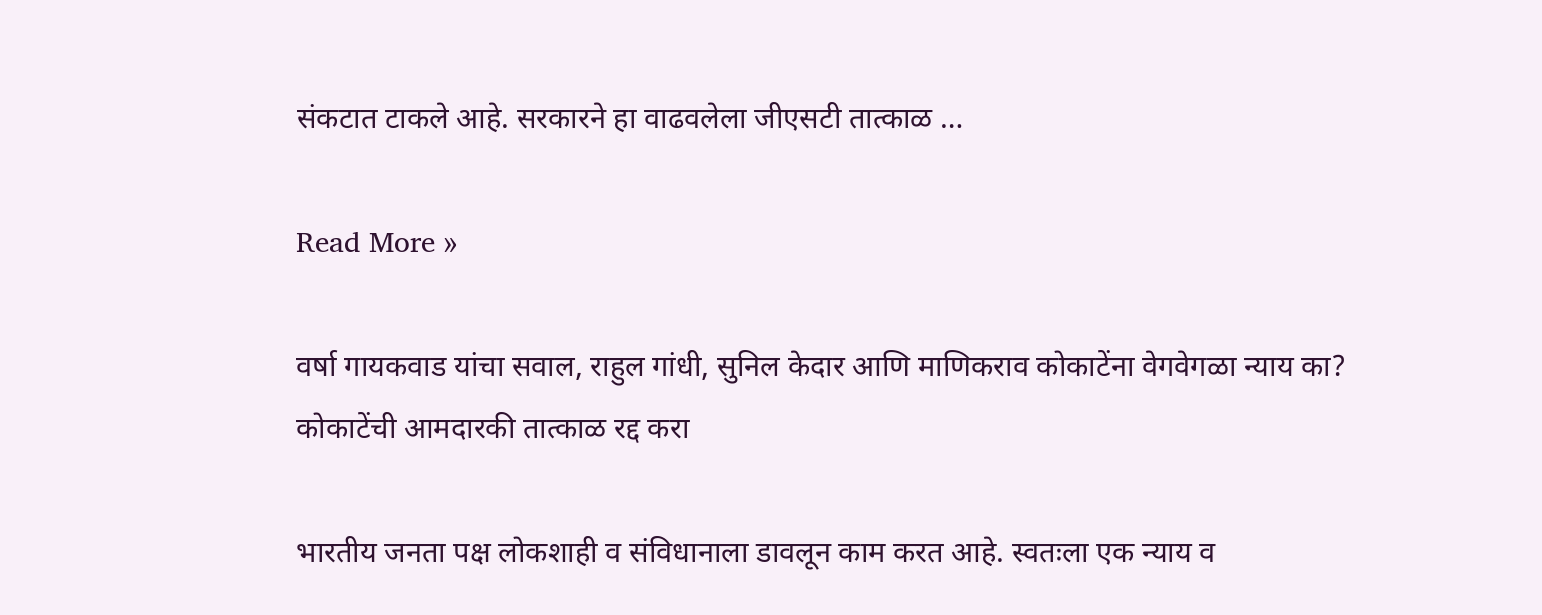संकटात टाकले आहे. सरकारने हा वाढवलेला जीएसटी तात्काळ …

Read More »

वर्षा गायकवाड यांचा सवाल, राहुल गांधी, सुनिल केदार आणि माणिकराव कोकाटेंना वेगवेगळा न्याय का? कोकाटेंची आमदारकी तात्काळ रद्द करा

भारतीय जनता पक्ष लोकशाही व संविधानाला डावलून काम करत आहे. स्वतःला एक न्याय व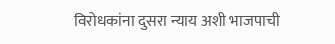विरोधकांना दुसरा न्याय अशी भाजपाची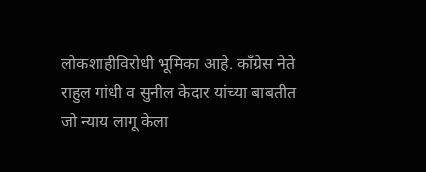लोकशाहीविरोधी भूमिका आहे. काँग्रेस नेते राहुल गांधी व सुनील केदार यांच्या बाबतीत जो न्याय लागू केला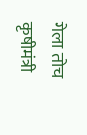गेला तोच कृषीमंत्री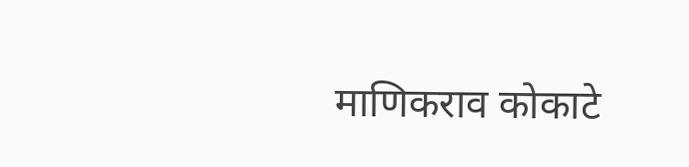माणिकराव कोकाटे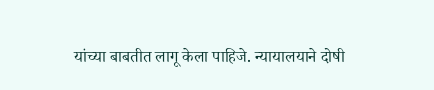यांच्या बाबतीत लागू केला पाहिजे. न्यायालयाने दोषी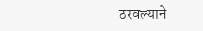ठरवल्याने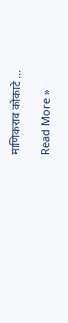माणिकराव कोकाटे …

Read More »